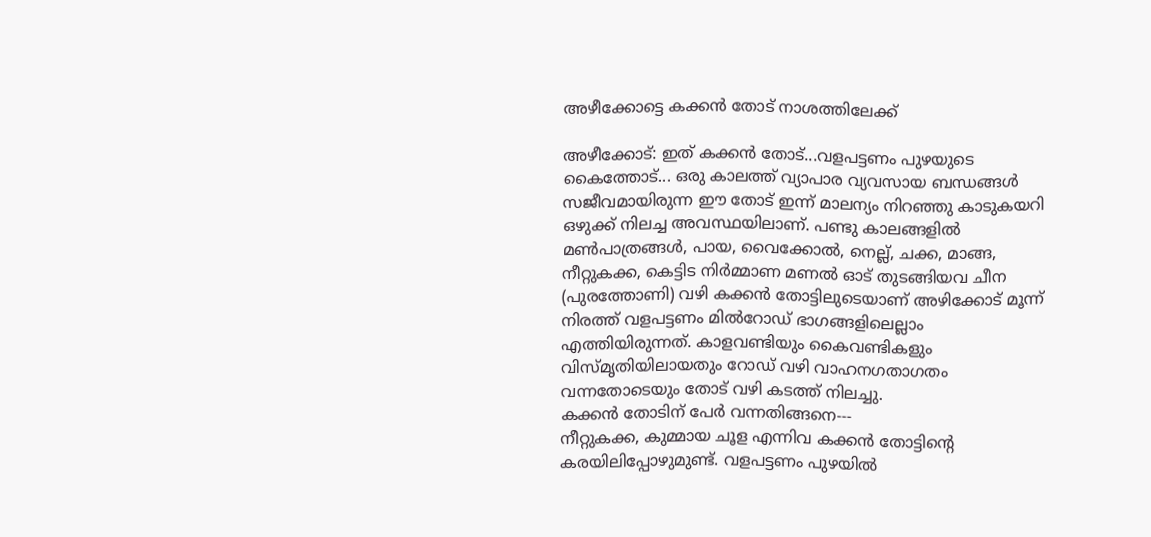അഴീക്കോട്ടെ കക്കൻ തോട് നാശത്തിലേക്ക്

അഴീക്കോട്: ഇത് കക്കൻ തോട്...വളപട്ടണം പുഴയുടെ കൈത്തോട്... ഒരു കാലത്ത് വ്യാപാര വ്യവസായ ബന്ധങ്ങൾ സജീവമായിരുന്ന ഈ തോട് ഇന്ന് മാലന്യം നിറഞ്ഞു കാടുകയറി ഒഴുക്ക് നിലച്ച അവസ്ഥയിലാണ്. പണ്ടു കാലങ്ങളിൽ മൺപാത്രങ്ങൾ, പായ, വൈക്കോൽ, നെല്ല്, ചക്ക, മാങ്ങ, നീറ്റുകക്ക, കെട്ടിട നിർമ്മാണ മണൽ ഓട് തുടങ്ങിയവ ചീന (പുരത്തോണി) വഴി കക്കൻ തോട്ടിലുടെയാണ് അഴിക്കോട് മൂന്ന് നിരത്ത് വളപട്ടണം മിൽറോഡ് ഭാഗങ്ങളിലെല്ലാം എത്തിയിരുന്നത്. കാളവണ്ടിയും കൈവണ്ടികളും വിസ്മൃതിയിലായതും റോഡ് വഴി വാഹനഗതാഗതം വന്നതോടെയും തോട് വഴി കടത്ത് നിലച്ചു.
കക്കൻ തോടിന് പേർ വന്നതിങ്ങനെ---
നീറ്റുകക്ക, കുമ്മായ ചൂള എന്നിവ കക്കൻ തോട്ടിന്റെ കരയിലിപ്പോഴുമുണ്ട്. വളപട്ടണം പുഴയിൽ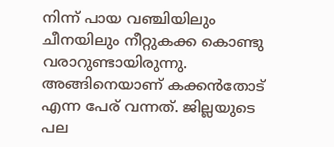നിന്ന് പായ വഞ്ചിയിലും ചീനയിലും നീറ്റുകക്ക കൊണ്ടു വരാറുണ്ടായിരുന്നു. അങ്ങിനെയാണ് കക്കൻതോട് എന്ന പേര് വന്നത്. ജില്ലയുടെ പല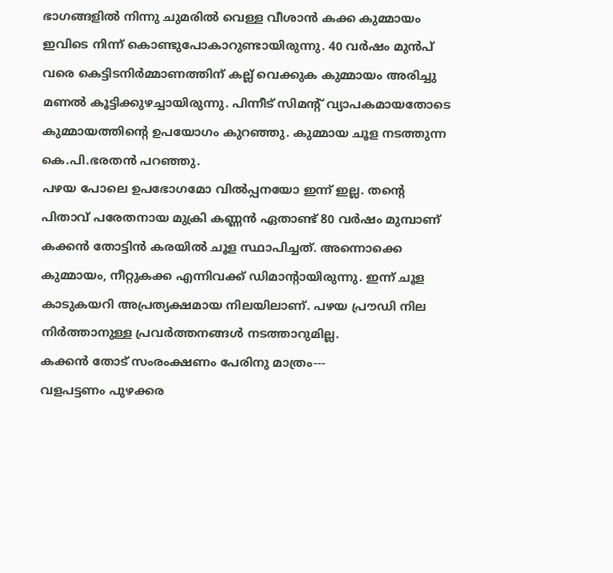ഭാഗങ്ങളിൽ നിന്നു ചുമരിൽ വെള്ള വീശാൻ കക്ക കുമ്മായം ഇവിടെ നിന്ന് കൊണ്ടുപോകാറുണ്ടായിരുന്നു. 40 വർഷം മുൻപ് വരെ കെട്ടിടനിർമ്മാണത്തിന് കല്ല് വെക്കുക കുമ്മായം അരിച്ചു മണൽ കൂട്ടിക്കുഴച്ചായിരുന്നു. പിന്നീട് സിമന്റ് വ്യാപകമായതോടെ കുമ്മായത്തിന്റെ ഉപയോഗം കുറഞ്ഞു. കുമ്മായ ചൂള നടത്തുന്ന കെ.പി.ഭരതൻ പറഞ്ഞു.
പഴയ പോലെ ഉപഭോഗമോ വിൽപ്പനയോ ഇന്ന് ഇല്ല. തന്റെ പിതാവ് പരേതനായ മുക്രി കണ്ണൻ ഏതാണ്ട് 80 വർഷം മുമ്പാണ് കക്കൻ തോട്ടിൻ കരയിൽ ചൂള സ്ഥാപിച്ചത്. അന്നൊക്കെ കുമ്മായം, നീറ്റുകക്ക എന്നിവക്ക് ഡിമാന്റായിരുന്നു. ഇന്ന് ചൂള കാടുകയറി അപ്രത്യക്ഷമായ നിലയിലാണ്. പഴയ പ്രൗഡി നില നിർത്താനുള്ള പ്രവർത്തനങ്ങൾ നടത്താറുമില്ല.
കക്കൻ തോട് സംരംക്ഷണം പേരിനു മാത്രം---
വളപട്ടണം പുഴക്കര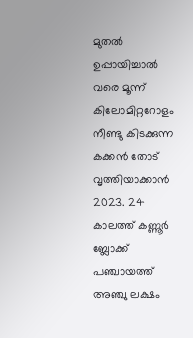മുതൽ ഉപ്പായിച്ചാൽ വരെ മൂന്ന് കിലോമിറ്ററോളം നീണ്ടു കിടക്കുന്ന കക്കൻ തോട് വൃത്തിയാക്കാൻ 2023. 24 കാലത്ത് കണ്ണൂർ ബ്ലോക്ക് പഞ്ചായത്ത് അഞ്ചു ലക്ഷം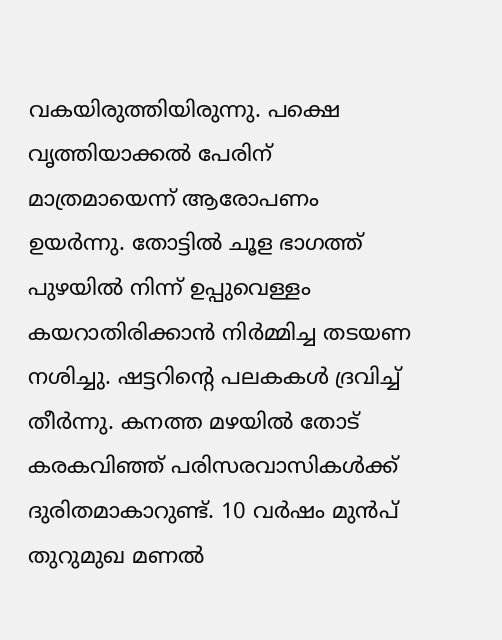വകയിരുത്തിയിരുന്നു. പക്ഷെ വൃത്തിയാക്കൽ പേരിന് മാത്രമായെന്ന് ആരോപണം ഉയർന്നു. തോട്ടിൽ ചൂള ഭാഗത്ത് പുഴയിൽ നിന്ന് ഉപ്പുവെള്ളം കയറാതിരിക്കാൻ നിർമ്മിച്ച തടയണ നശിച്ചു. ഷട്ടറിന്റെ പലകകൾ ദ്രവിച്ച് തീർന്നു. കനത്ത മഴയിൽ തോട് കരകവിഞ്ഞ് പരിസരവാസികൾക്ക് ദുരിതമാകാറുണ്ട്. 10 വർഷം മുൻപ് തുറുമുഖ മണൽ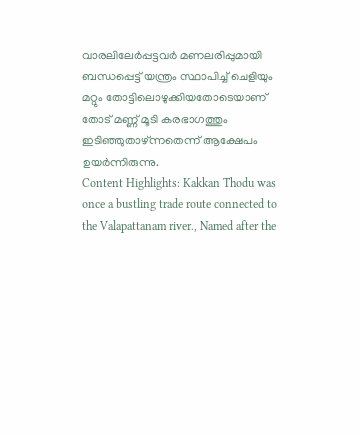വാരലിലേർപ്പട്ടവർ മണലരിപ്പുമായി ബന്ധപ്പെട്ട് യന്ത്രം സ്ഥാപിച്ച് ചെളിയും മറ്റും തോട്ടിലൊഴുക്കിയതോടെയാണ് തോട് മണ്ണ് മൂടി കരഭാഗത്തും ഇടിഞ്ഞുതാഴ്ന്നതെന്ന് ആക്ഷേപം ഉയർന്നിരുന്നു.
Content Highlights: Kakkan Thodu was once a bustling trade route connected to the Valapattanam river., Named after the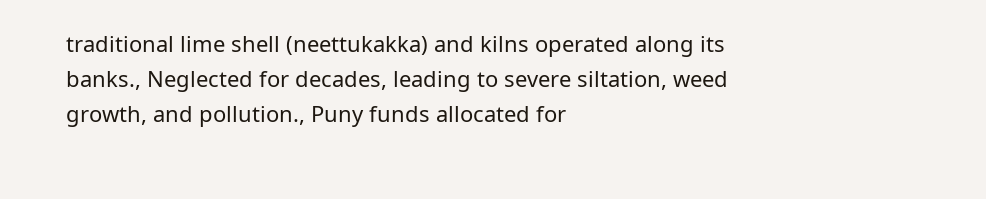traditional lime shell (neettukakka) and kilns operated along its banks., Neglected for decades, leading to severe siltation, weed growth, and pollution., Puny funds allocated for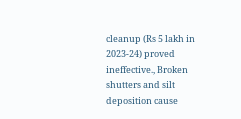cleanup (Rs 5 lakh in 2023-24) proved ineffective., Broken shutters and silt deposition cause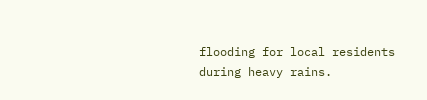flooding for local residents during heavy rains.